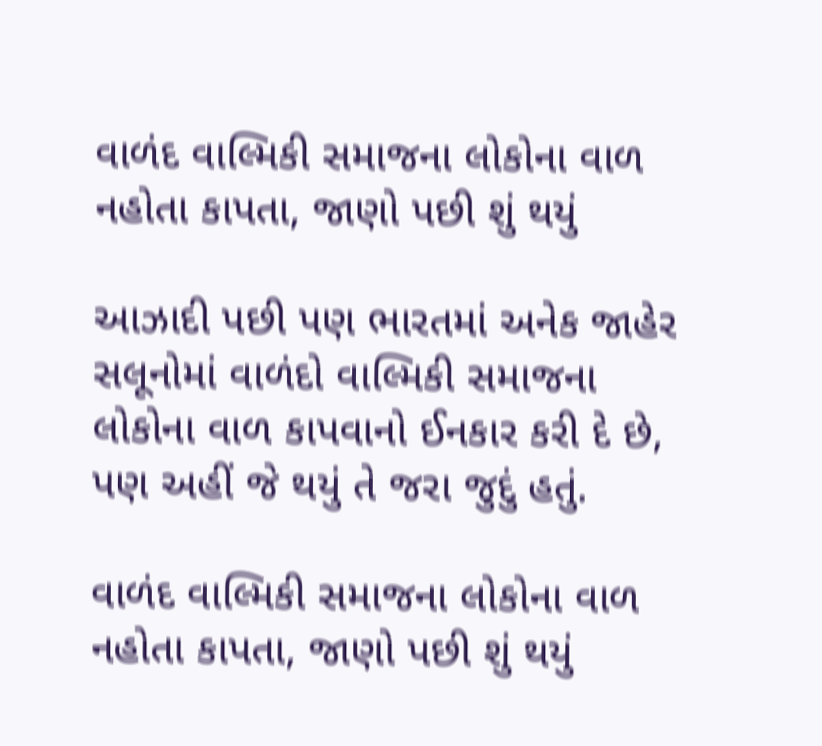વાળંદ વાલ્મિકી સમાજના લોકોના વાળ નહોતા કાપતા, જાણો પછી શું થયું

આઝાદી પછી પણ ભારતમાં અનેક જાહેર સલૂનોમાં વાળંદો વાલ્મિકી સમાજના લોકોના વાળ કાપવાનો ઈનકાર કરી દે છે, પણ અહીં જે થયું તે જરા જુદું હતું.

વાળંદ વાલ્મિકી સમાજના લોકોના વાળ નહોતા કાપતા, જાણો પછી શું થયું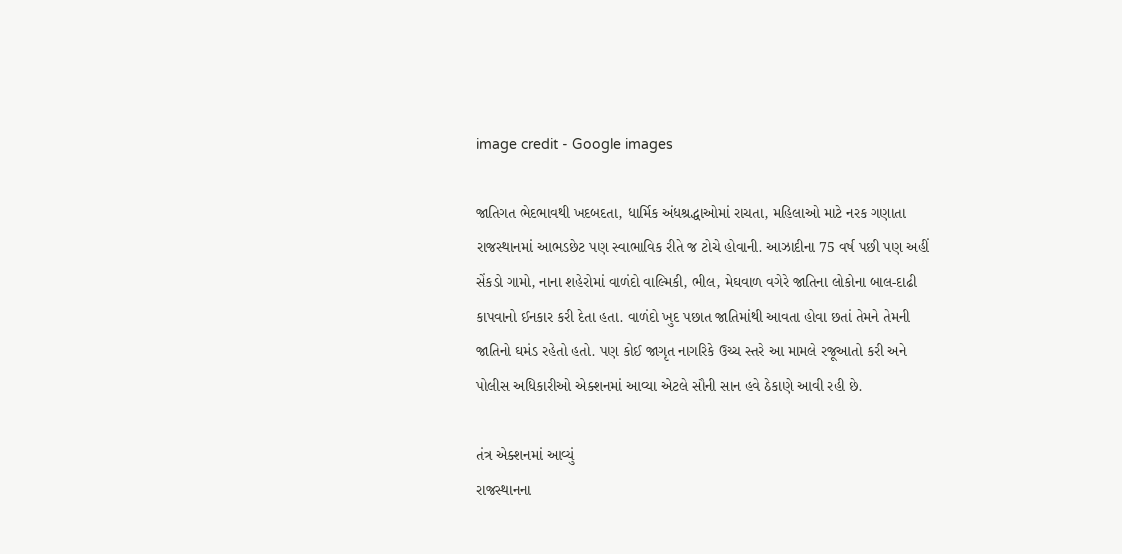image credit - Google images

જાતિગત ભેદભાવથી ખદબદતા, ધાર્મિક અંધશ્રદ્ધાઓમાં રાચતા, મહિલાઓ માટે નરક ગણાતા રાજસ્થાનમાં આભડછેટ પણ સ્વાભાવિક રીતે જ ટોચે હોવાની. આઝાદીના 75 વર્ષ પછી પણ અહીં સેંકડો ગામો, નાના શહેરોમાં વાળંદો વાલ્મિકી, ભીલ, મેઘવાળ વગેરે જાતિના લોકોના બાલ-દાઢી કાપવાનો ઈનકાર કરી દેતા હતા. વાળંદો ખુદ પછાત જાતિમાંથી આવતા હોવા છતાં તેમને તેમની જાતિનો ઘમંડ રહેતો હતો. પણ કોઈ જાગૃત નાગરિકે ઉચ્ચ સ્તરે આ મામલે રજૂઆતો કરી અને પોલીસ અધિકારીઓ એક્શનમાં આવ્યા એટલે સૌની સાન હવે ઠેકાણે આવી રહી છે.

તંત્ર એક્શનમાં આવ્યું
રાજસ્થાનના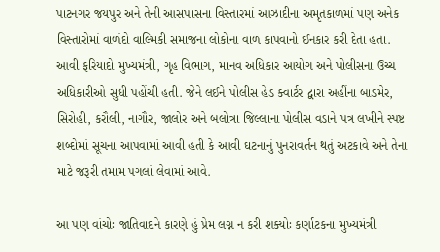પાટનગર જયપુર અને તેની આસપાસના વિસ્તારમાં આઝાદીના અમૃતકાળમાં પણ અનેક વિસ્તારોમાં વાળંદો વાલ્મિકી સમાજના લોકોના વાળ કાપવાનો ઈનકાર કરી દેતા હતા. આવી ફરિયાદો મુખ્યમંત્રી, ગૃહ વિભાગ, માનવ અધિકાર આયોગ અને પોલીસના ઉચ્ચ અધિકારીઓ સુધી પહોંચી હતી. જેને લઈને પોલીસ હેડ ક્વાર્ટર દ્વારા અહીંના બાડમેર, સિરોહી, કરૌલી, નાગૌર, જાલોર અને બલોત્રા જિલ્લાના પોલીસ વડાને પત્ર લખીને સ્પષ્ટ શબ્દોમાં સૂચના આપવામાં આવી હતી કે આવી ઘટનાનું પુનરાવર્તન થતું અટકાવે અને તેના માટે જરૂરી તમામ પગલાં લેવામાં આવે.

આ પણ વાંચોઃ જાતિવાદને કારણે હું પ્રેમ લગ્ન ન કરી શક્યોઃ કર્ણાટકના મુખ્યમંત્રી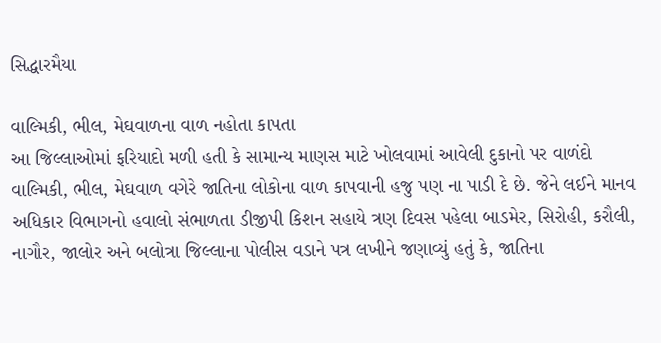સિદ્ધારમૈયા

વાલ્મિકી, ભીલ, મેઘવાળના વાળ નહોતા કાપતા
આ જિલ્લાઓમાં ફરિયાદો મળી હતી કે સામાન્ય માણસ માટે ખોલવામાં આવેલી દુકાનો પર વાળંદો વાલ્મિકી, ભીલ, મેઘવાળ વગેરે જાતિના લોકોના વાળ કાપવાની હજુ પણ ના પાડી દે છે. જેને લઈને માનવ અધિકાર વિભાગનો હવાલો સંભાળતા ડીજીપી કિશન સહાયે ત્રણ દિવસ પહેલા બાડમેર, સિરોહી, કરૌલી, નાગૌર, જાલોર અને બલોત્રા જિલ્લાના પોલીસ વડાને પત્ર લખીને જણાવ્યું હતું કે, જાતિના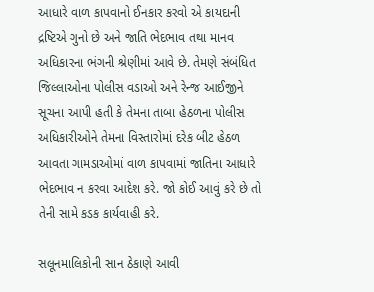આધારે વાળ કાપવાનો ઈનકાર કરવો એ કાયદાની દ્રષ્ટિએ ગુનો છે અને જાતિ ભેદભાવ તથા માનવ અધિકારના ભંગની શ્રેણીમાં આવે છે. તેમણે સંબંધિત જિલ્લાઓના પોલીસ વડાઓ અને રેન્જ આઈજીને સૂચના આપી હતી કે તેમના તાબા હેઠળના પોલીસ અધિકારીઓને તેમના વિસ્તારોમાં દરેક બીટ હેઠળ આવતા ગામડાઓમાં વાળ કાપવામાં જાતિના આધારે ભેદભાવ ન કરવા આદેશ કરે. જો કોઈ આવું કરે છે તો તેની સામે કડક કાર્યવાહી કરે.

સલૂનમાલિકોની સાન ઠેકાણે આવી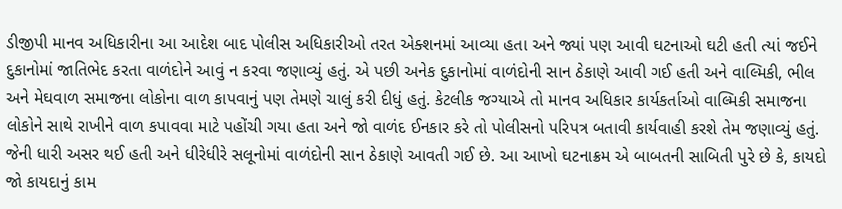ડીજીપી માનવ અધિકારીના આ આદેશ બાદ પોલીસ અધિકારીઓ તરત એક્શનમાં આવ્યા હતા અને જ્યાં પણ આવી ઘટનાઓ ઘટી હતી ત્યાં જઈને દુકાનોમાં જાતિભેદ કરતા વાળંદોને આવું ન કરવા જણાવ્યું હતું. એ પછી અનેક દુકાનોમાં વાળંદોની સાન ઠેકાણે આવી ગઈ હતી અને વાલ્મિકી, ભીલ અને મેઘવાળ સમાજના લોકોના વાળ કાપવાનું પણ તેમણે ચાલું કરી દીધું હતું. કેટલીક જગ્યાએ તો માનવ અધિકાર કાર્યકર્તાઓ વાલ્મિકી સમાજના લોકોને સાથે રાખીને વાળ કપાવવા માટે પહોંચી ગયા હતા અને જો વાળંદ ઈનકાર કરે તો પોલીસનો પરિપત્ર બતાવી કાર્યવાહી કરશે તેમ જણાવ્યું હતું. જેની ધારી અસર થઈ હતી અને ધીરેધીરે સલૂનોમાં વાળંદોની સાન ઠેકાણે આવતી ગઈ છે. આ આખો ઘટનાક્રમ એ બાબતની સાબિતી પુરે છે કે, કાયદો જો કાયદાનું કામ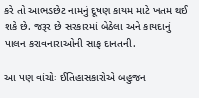કરે તો આભડછેટ નામનું દૂષણ કાયમ માટે ખતમ થઈ શકે છે. જરૂર છે સરકારમાં બેઠેલા અને કાયદાનું પાલન કરાવનારાઓની સાફ દાનતની.

આ પણ વાંચોઃ ઈતિહાસકારોએ બહુજન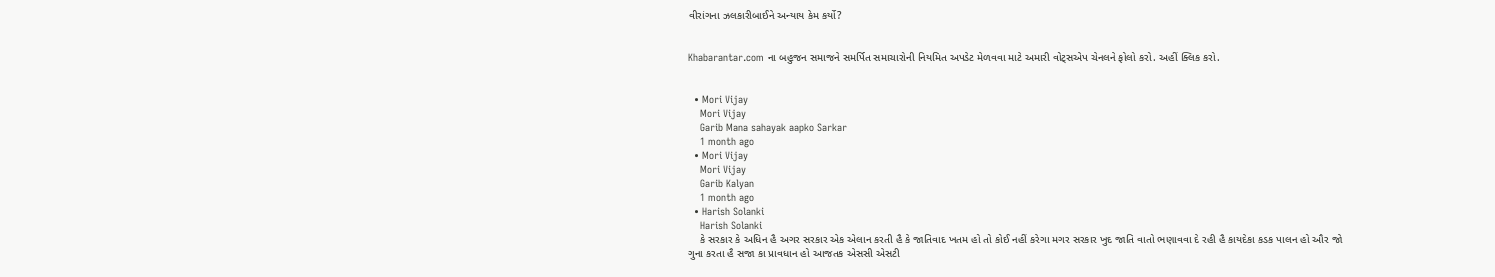વીરાંગના ઝલકારીબાઈને અન્યાય કેમ કર્યો?


Khabarantar.com ના બહુજન સમાજને સમર્પિત સમાચારોની નિયમિત અપડેટ મેળવવા માટે અમારી વોટ્સએપ ચેનલને ફોલો કરો. અહીં ક્લિક કરો.


  • Mori Vijay
    Mori Vijay
    Garib Mana sahayak aapko Sarkar
    1 month ago
  • Mori Vijay
    Mori Vijay
    Garib Kalyan
    1 month ago
  • Harish Solanki
    Harish Solanki
    કે સરકાર કે અધિન હૈ અગર સરકાર એક એલાન કરતી હૈ કે જાતિવાદ ખતમ હો તો કોઈ નહીં કરેગા મગર સરકાર ખુદ જાતિ વાતો ભણાવવા દે રહી હૈ કાયદેકા કડક પાલન હો ઔર જો ગુના કરતા હૈ સજા કા પ્રાવધાન હો આજતક એસસી એસટી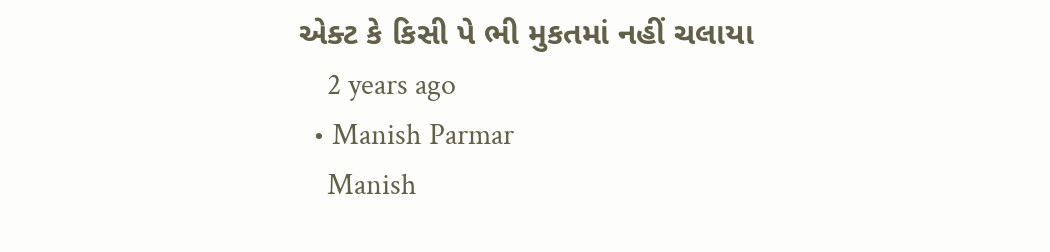એક્ટ કે કિસી પે ભી મુકતમાં નહીં ચલાયા
    2 years ago
  • Manish Parmar
    Manish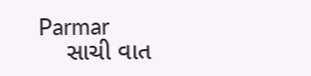Parmar
    સાચી વાત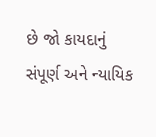છે જો કાયદાનું સંપૂર્ણ અને ન્યાયિક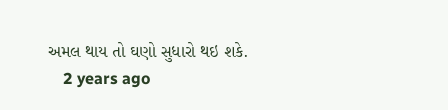અમલ થાય તો ઘણો સુધારો થઇ શકે.
    2 years ago